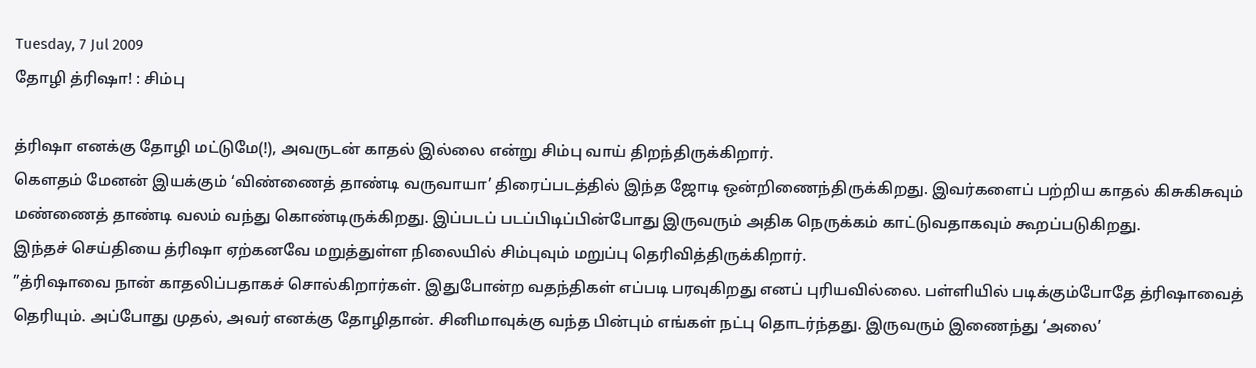Tuesday, 7 Jul 2009
தோழி த்ரிஷா! : சிம்பு

த்ரிஷா எனக்கு தோழி மட்டுமே(!), அவருடன் காதல் இல்லை என்று சிம்பு வாய் திறந்திருக்கிறார்.
கெளதம் மேனன் இயக்கும் ‘விண்ணைத் தாண்டி வருவாயா’ திரைப்படத்தில் இந்த ஜோடி ஒன்றிணைந்திருக்கிறது. இவர்களைப் பற்றிய காதல் கிசுகிசுவும் மண்ணைத் தாண்டி வலம் வந்து கொண்டிருக்கிறது. இப்படப் படப்பிடிப்பின்போது இருவரும் அதிக நெருக்கம் காட்டுவதாகவும் கூறப்படுகிறது.
இந்தச் செய்தியை த்ரிஷா ஏற்கனவே மறுத்துள்ள நிலையில் சிம்புவும் மறுப்பு தெரிவித்திருக்கிறார்.
”த்ரிஷாவை நான் காதலிப்பதாகச் சொல்கிறார்கள். இதுபோன்ற வதந்திகள் எப்படி பரவுகிறது எனப் புரியவில்லை. பள்ளியில் படிக்கும்போதே த்ரிஷாவைத் தெரியும். அப்போது முதல், அவர் எனக்கு தோழிதான். சினிமாவுக்கு வந்த பின்பும் எங்கள் நட்பு தொடர்ந்தது. இருவரும் இணைந்து ‘அலை’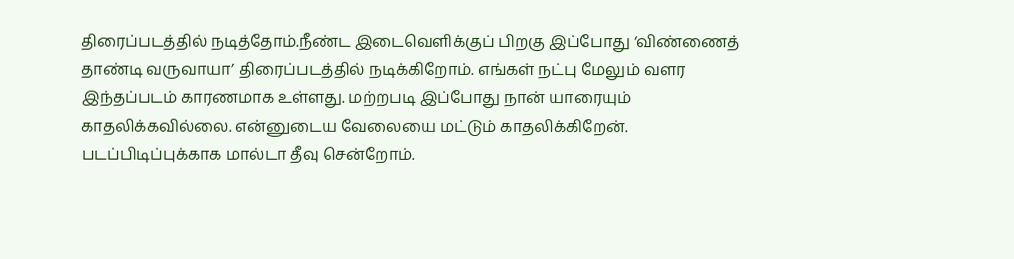திரைப்படத்தில் நடித்தோம்.நீண்ட இடைவெளிக்குப் பிறகு இப்போது ‘விண்ணைத் தாண்டி வருவாயா’ திரைப்படத்தில் நடிக்கிறோம். எங்கள் நட்பு மேலும் வளர இந்தப்படம் காரணமாக உள்ளது. மற்றபடி இப்போது நான் யாரையும் காதலிக்கவில்லை. என்னுடைய வேலையை மட்டும் காதலிக்கிறேன்.
படப்பிடிப்புக்காக மால்டா தீவு சென்றோம்.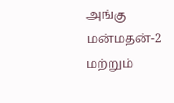அங்கு மன்மதன்-2 மற்றும்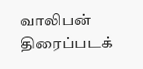வாலிபன் திரைப்படக்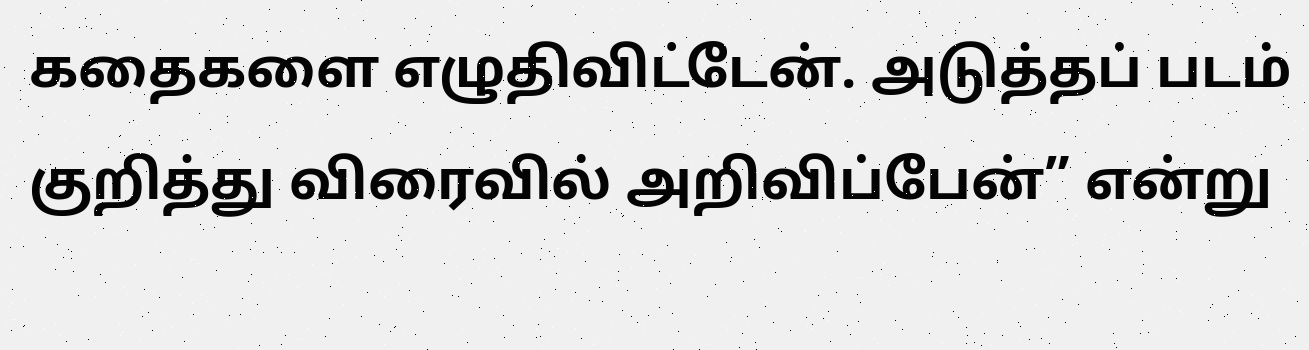கதைகளை எழுதிவிட்டேன். அடுத்தப் படம் குறித்து விரைவில் அறிவிப்பேன்” என்று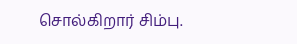சொல்கிறார் சிம்பு.